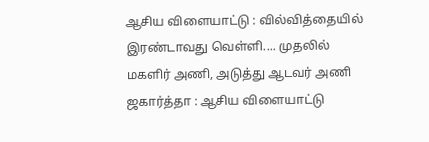ஆசிய விளையாட்டு : வில்வித்தையில் இரண்டாவது வெள்ளி.... முதலில் மகளிர் அணி, அடுத்து ஆடவர் அணி
ஜகார்த்தா : ஆசிய விளையாட்டு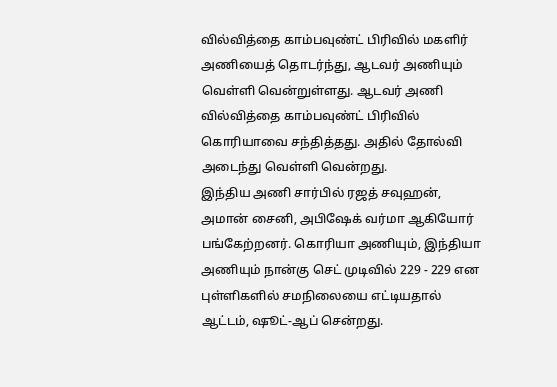வில்வித்தை காம்பவுண்ட் பிரிவில் மகளிர் அணியைத் தொடர்ந்து, ஆடவர் அணியும் வெள்ளி வென்றுள்ளது. ஆடவர் அணி வில்வித்தை காம்பவுண்ட் பிரிவில் கொரியாவை சந்தித்தது. அதில் தோல்வி அடைந்து வெள்ளி வென்றது.
இந்திய அணி சார்பில் ரஜத் சவுஹன், அமான் சைனி, அபிஷேக் வர்மா ஆகியோர் பங்கேற்றனர். கொரியா அணியும், இந்தியா அணியும் நான்கு செட் முடிவில் 229 - 229 என புள்ளிகளில் சமநிலையை எட்டியதால் ஆட்டம், ஷூட்-ஆப் சென்றது.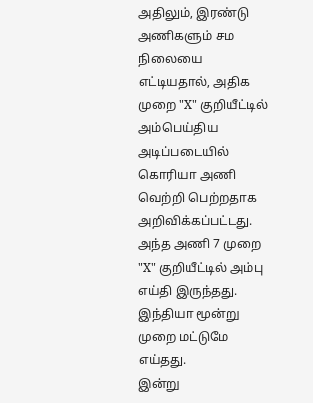அதிலும், இரண்டு அணிகளும் சம நிலையை எட்டியதால், அதிக முறை "X" குறியீட்டில் அம்பெய்திய அடிப்படையில் கொரியா அணி வெற்றி பெற்றதாக அறிவிக்கப்பட்டது. அந்த அணி 7 முறை "X" குறியீட்டில் அம்பு எய்தி இருந்தது. இந்தியா மூன்று முறை மட்டுமே எய்தது.
இன்று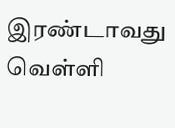இரண்டாவது வெள்ளி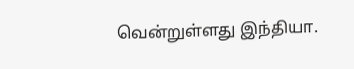வென்றுள்ளது இந்தியா.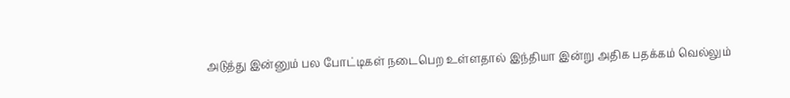அடுத்து இன்னும் பல போட்டிகள் நடைபெற உள்ளதால் இந்தியா இன்று அதிக பதக்கம் வெல்லும்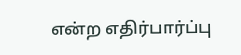என்ற எதிர்பார்ப்பு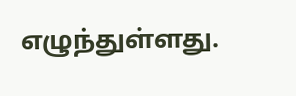எழுந்துள்ளது.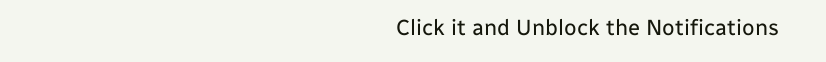Click it and Unblock the Notifications